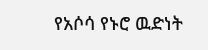የአሶሳ የኑሮ ዉድነት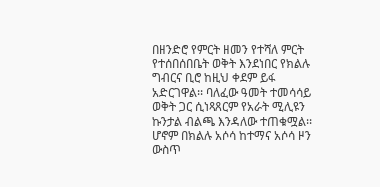በዘንድሮ የምርት ዘመን የተሻለ ምርት የተሰበሰበቤት ወቅት እንደነበር የክልሉ ግብርና ቢሮ ከዚህ ቀደም ይፋ አድርገዋል፡፡ ባለፈው ዓመት ተመሳሳይ ወቅት ጋር ሲነጻጸርም የአራት ሚሊዩን ኩንታል ብልጫ እንዳለው ተጠቁሟል፡፡ ሆኖም በክልሉ አሶሳ ከተማና አሶሳ ዞን ውስጥ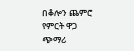በቆሎን ጨምሮ የምርት ዋጋ ጭማሪ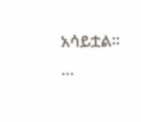አሳይቷል፡፡…